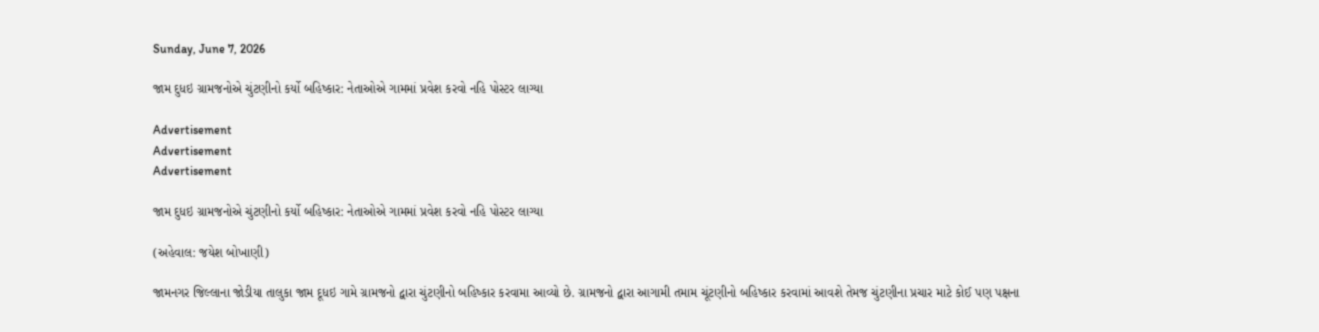Sunday, June 7, 2026

જામ દુધઇ ગ્રામજનોએ ચુંટણીનો કર્યો બહિષ્કાર: નેતાઓએ ગામમાં પ્રવેશ કરવો નહિ પોસ્ટર લાગ્યા

Advertisement
Advertisement
Advertisement

જામ દુધઇ ગ્રામજનોએ ચુંટણીનો કર્યો બહિષ્કાર: નેતાઓએ ગામમાં પ્રવેશ કરવો નહિ પોસ્ટર લાગ્યા

(અહેવાલ: જયેશ બોખાણી)

જામનગર જિલ્લાના જોડીયા તાલુકા જામ દૂધઇ ગામે ગ્રામજનો દ્વારા ચુંટણીનો બહિષ્કાર કરવામા આવ્યો છે. ગ્રામજનો દ્વારા આગામી તમામ ચૂંટણીનો બહિષ્કાર કરવામાં આવશે તેમજ ચુંટણીના પ્રચાર માટે કોઈ પણ પક્ષના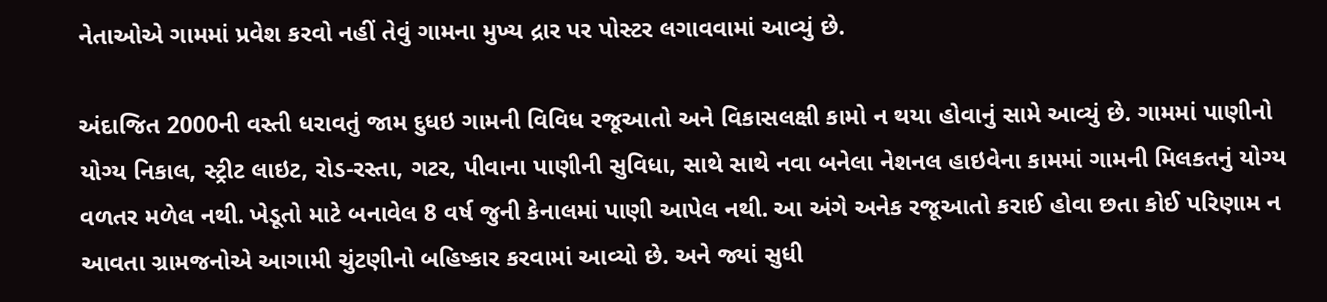નેતાઓએ ગામમાં પ્રવેશ કરવો નહીં તેવું ગામના મુખ્ય દ્રાર પર પોસ્ટર લગાવવામાં આવ્યું છે.

અંદાજિત 2000ની વસ્તી ધરાવતું જામ દુધઇ ગામની વિવિધ રજૂઆતો અને વિકાસલક્ષી કામો ન થયા હોવાનું સામે આવ્યું છે. ગામમાં પાણીનો યોગ્ય નિકાલ, સ્ટ્રીટ લાઇટ, રોડ-રસ્તા, ગટર, પીવાના પાણીની સુવિધા, સાથે સાથે નવા બનેલા નેશનલ હાઇવેના કામમાં ગામની મિલકતનું યોગ્ય વળતર મળેલ નથી. ખેડૂતો માટે બનાવેલ 8 વર્ષ જુની કેનાલમાં પાણી આપેલ નથી. આ અંગે અનેક રજૂઆતો કરાઈ હોવા છતા કોઈ પરિણામ ન આવતા ગ્રામજનોએ આગામી ચુંટણીનો બહિષ્કાર કરવામાં આવ્યો છે. અને જ્યાં સુધી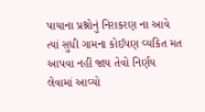પાયાના પ્રશ્નોનું નિરાકરણ ના આવે ત્યાં સુધી ગામના કોઈપણ વ્યકિત મત આપવા નહીં જાય તેવો નિર્ણય લેવામાં આવ્યો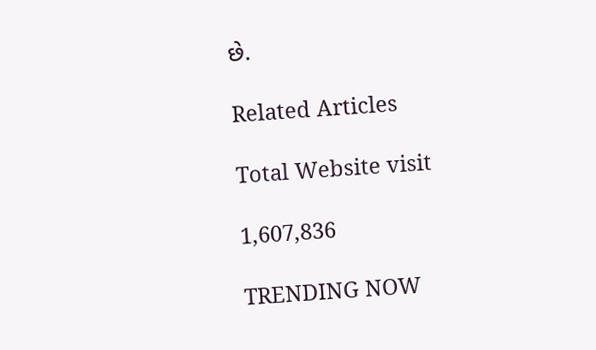છે.

Related Articles

Total Website visit

1,607,836

TRENDING NOW